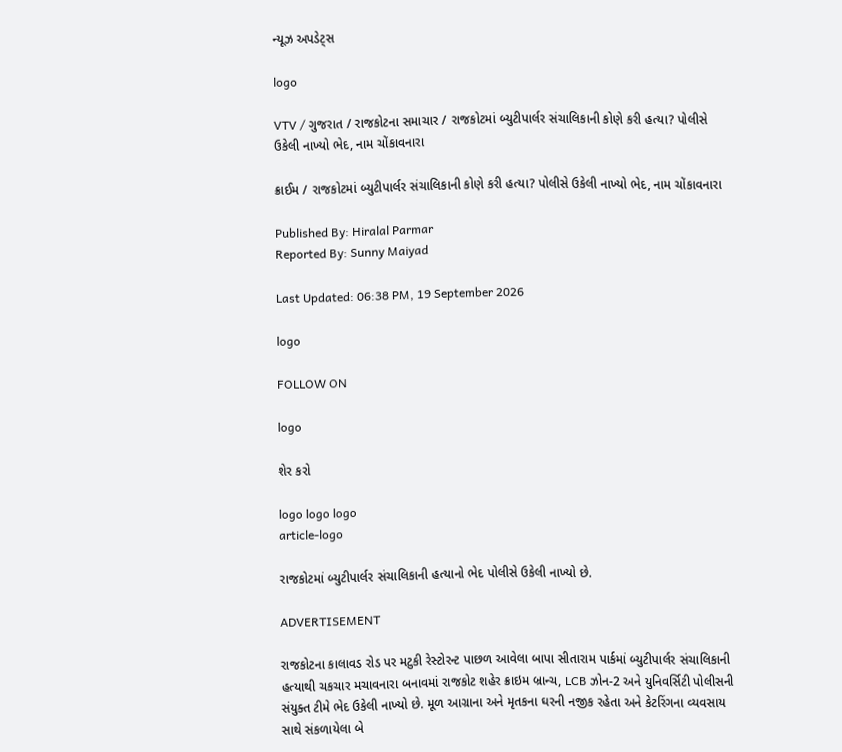ન્યૂઝ અપડેટ્સ

logo

VTV / ગુજરાત / રાજકોટના સમાચાર / રાજકોટમાં બ્યુટીપાર્લર સંચાલિકાની કોણે કરી હત્યા? પોલીસે ઉકેલી નાખ્યો ભેદ, નામ ચોંકાવનારા

ક્રાઈમ / રાજકોટમાં બ્યુટીપાર્લર સંચાલિકાની કોણે કરી હત્યા? પોલીસે ઉકેલી નાખ્યો ભેદ, નામ ચોંકાવનારા

Published By: Hiralal Parmar
Reported By: Sunny Maiyad

Last Updated: 06:38 PM, 19 September 2026

logo

FOLLOW ON

logo

શેર કરો

logo logo logo
article-logo

રાજકોટમાં બ્યુટીપાર્લર સંચાલિકાની હત્યાનો ભેદ પોલીસે ઉકેલી નાખ્યો છે.

ADVERTISEMENT

રાજકોટના કાલાવડ રોડ પર મટુકી રેસ્ટોરન્ટ પાછળ આવેલા બાપા સીતારામ પાર્કમાં બ્યુટીપાર્લર સંચાલિકાની હત્યાથી ચકચાર મચાવનારા બનાવમાં રાજકોટ શહેર ક્રાઇમ બ્રાન્ચ, LCB ઝોન-2 અને યુનિવર્સિટી પોલીસની સંયુક્ત ટીમે ભેદ ઉકેલી નાખ્યો છે. મૂળ આગ્રાના અને મૃતકના ઘરની નજીક રહેતા અને કેટરિંગના વ્યવસાય સાથે સંકળાયેલા બે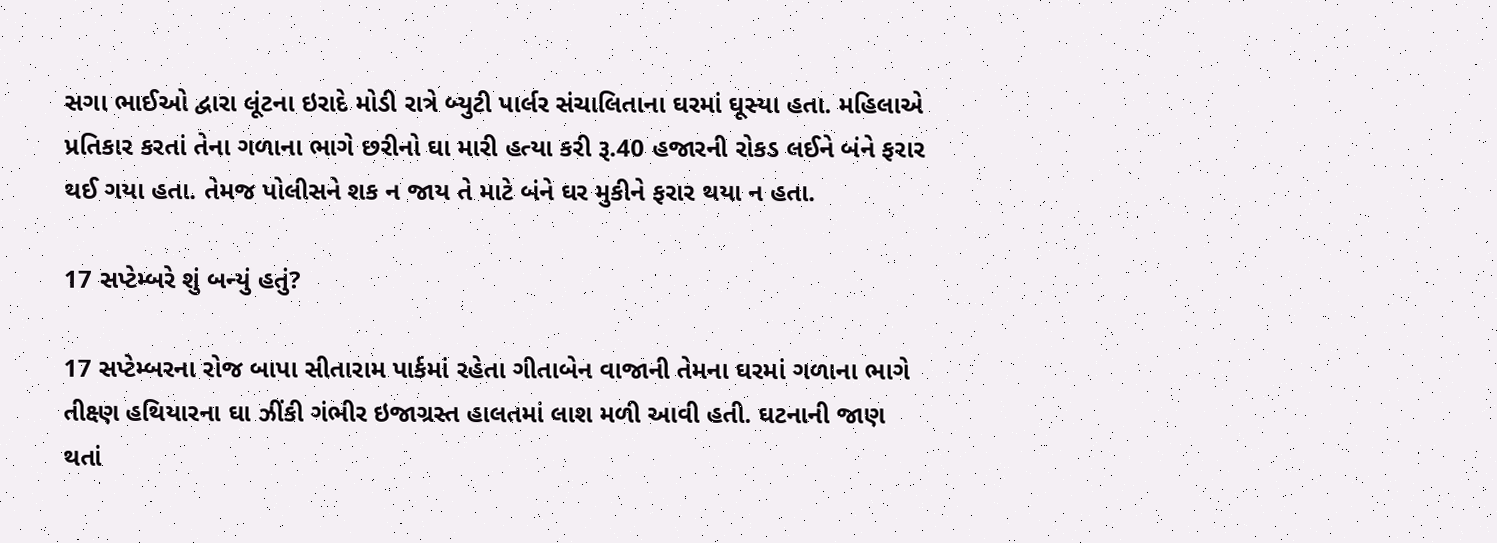સગા ભાઈઓ દ્વારા લૂંટના ઇરાદે મોડી રાત્રે બ્યુટી પાર્લર સંચાલિતાના ઘરમાં ઘૂસ્યા હતા. મહિલાએ પ્રતિકાર કરતાં તેના ગળાના ભાગે છરીનો ઘા મારી હત્યા કરી રૂ.40 હજારની રોકડ લઈને બંને ફરાર થઈ ગયા હતા. તેમજ પોલીસને શક ન જાય તે માટે બંને ઘર મુકીને ફરાર થયા ન હતા.

17 સપ્ટેમ્બરે શું બન્યું હતું?

17 સપ્ટેમ્બરના રોજ બાપા સીતારામ પાર્કમાં રહેતા ગીતાબેન વાજાની તેમના ઘરમાં ગળાના ભાગે તીક્ષ્ણ હથિયારના ઘા ઝીંકી ગંભીર ઇજાગ્રસ્ત હાલતમાં લાશ મળી આવી હતી. ઘટનાની જાણ થતાં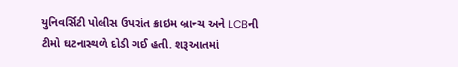યુનિવર્સિટી પોલીસ ઉપરાંત ક્રાઇમ બ્રાન્ચ અને LCBની ટીમો ઘટનાસ્થળે દોડી ગઈ હતી. શરૂઆતમાં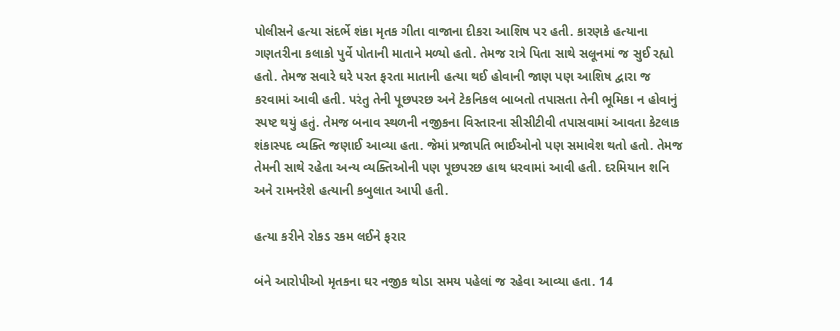પોલીસને હત્યા સંદર્ભે શંકા મૃતક ગીતા વાજાના દીકરા આશિષ પર હતી. કારણકે હત્યાના ગણતરીના કલાકો પુર્વે પોતાની માતાને મળ્યો હતો. તેમજ રાત્રે પિતા સાથે સલૂનમાં જ સુઈ રહ્યો હતો. તેમજ સવારે ઘરે પરત ફરતા માતાની હત્યા થઈ હોવાની જાણ પણ આશિષ દ્વારા જ કરવામાં આવી હતી. પરંતુ તેની પૂછપરછ અને ટેકનિકલ બાબતો તપાસતા તેની ભૂમિકા ન હોવાનું સ્પષ્ટ થયું હતું. તેમજ બનાવ સ્થળની નજીકના વિસ્તારના સીસીટીવી તપાસવામાં આવતા કેટલાક શંકાસ્પદ વ્યક્તિ જણાઈ આવ્યા હતા. જેમાં પ્રજાપતિ ભાઈઓનો પણ સમાવેશ થતો હતો. તેમજ તેમની સાથે રહેતા અન્ય વ્યક્તિઓની પણ પૂછપરછ હાથ ધરવામાં આવી હતી. દરમિયાન શનિ અને રામનરેશે હત્યાની કબુલાત આપી હતી.

હત્યા કરીને રોકડ રકમ લઈને ફરાર

બંને આરોપીઓ મૃતકના ઘર નજીક થોડા સમય પહેલાં જ રહેવા આવ્યા હતા. 14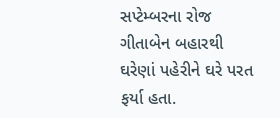સપ્ટેમ્બરના રોજ ગીતાબેન બહારથી ઘરેણાં પહેરીને ઘરે પરત ફર્યા હતા.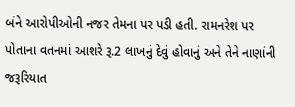બંને આરોપીઓની નજર તેમના પર પડી હતી. રામનરેશ પર પોતાના વતનમાં આશરે રૂ.2 લાખનું દેવું હોવાનું અને તેને નાણાંની જરૂરિયાત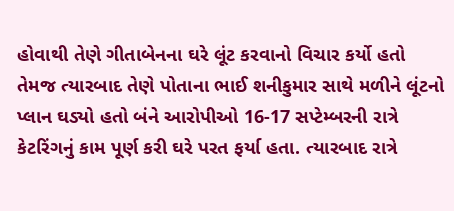હોવાથી તેણે ગીતાબેનના ઘરે લૂંટ કરવાનો વિચાર કર્યો હતો તેમજ ત્યારબાદ તેણે પોતાના ભાઈ શનીકુમાર સાથે મળીને લૂંટનો પ્લાન ઘડ્યો હતો બંને આરોપીઓ 16-17 સપ્ટેમ્બરની રાત્રે કેટરિંગનું કામ પૂર્ણ કરી ઘરે પરત ફર્યા હતા. ત્યારબાદ રાત્રે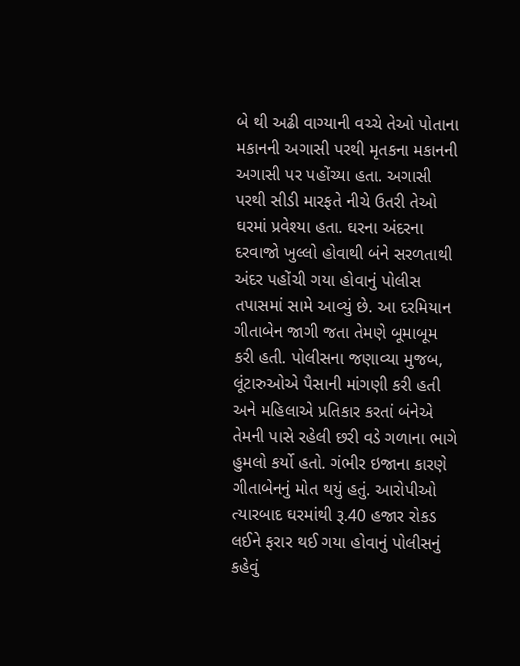બે થી અઢી વાગ્યાની વચ્ચે તેઓ પોતાના મકાનની અગાસી પરથી મૃતકના મકાનની અગાસી પર પહોંચ્યા હતા. અગાસી પરથી સીડી મારફતે નીચે ઉતરી તેઓ ઘરમાં પ્રવેશ્યા હતા. ઘરના અંદરના દરવાજો ખુલ્લો હોવાથી બંને સરળતાથી અંદર પહોંચી ગયા હોવાનું પોલીસ તપાસમાં સામે આવ્યું છે. આ દરમિયાન ગીતાબેન જાગી જતા તેમણે બૂમાબૂમ કરી હતી. પોલીસના જણાવ્યા મુજબ, લૂંટારુઓએ પૈસાની માંગણી કરી હતી અને મહિલાએ પ્રતિકાર કરતાં બંનેએ તેમની પાસે રહેલી છરી વડે ગળાના ભાગે હુમલો કર્યો હતો. ગંભીર ઇજાના કારણે ગીતાબેનનું મોત થયું હતું. આરોપીઓ ત્યારબાદ ઘરમાંથી રૂ.40 હજાર રોકડ લઈને ફરાર થઈ ગયા હોવાનું પોલીસનું કહેવું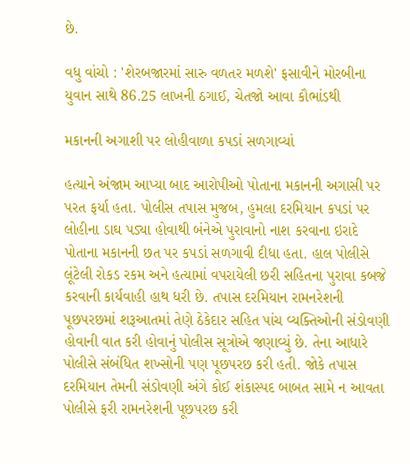છે.

વધુ વાંચો : 'શેરબજારમાં સારુ વળતર મળશે' ફસાવીને મોરબીના યુવાન સાથે 86.25 લાખની ઠગાઈ, ચેતજો આવા કૌભાંડથી

મકાનની અગાશી પર લોહીવાળા કપડાં સળગાવ્યાં

હત્યાને અંજામ આપ્યા બાદ આરોપીઓ પોતાના મકાનની અગાસી પર પરત ફર્યા હતા. પોલીસ તપાસ મુજબ, હુમલા દરમિયાન કપડાં પર લોહીના ડાઘ પડ્યા હોવાથી બંનેએ પુરાવાનો નાશ કરવાના ઇરાદે પોતાના મકાનની છત પર કપડાં સળગાવી દીધા હતા. હાલ પોલીસે લૂંટેલી રોકડ રકમ અને હત્યામાં વપરાયેલી છરી સહિતના પુરાવા કબજે કરવાની કાર્યવાહી હાથ ધરી છે. તપાસ દરમિયાન રામનરેશની પૂછપરછમાં શરૂઆતમાં તેણે ઠેકેદાર સહિત પાંચ વ્યક્તિઓની સંડોવણી હોવાની વાત કરી હોવાનું પોલીસ સૂત્રોએ જણાવ્યું છે. તેના આધારે પોલીસે સંબંધિત શખ્સોની પણ પૂછપરછ કરી હતી. જોકે તપાસ દરમિયાન તેમની સંડોવણી અંગે કોઈ શંકાસ્પદ બાબત સામે ન આવતા પોલીસે ફરી રામનરેશની પૂછપરછ કરી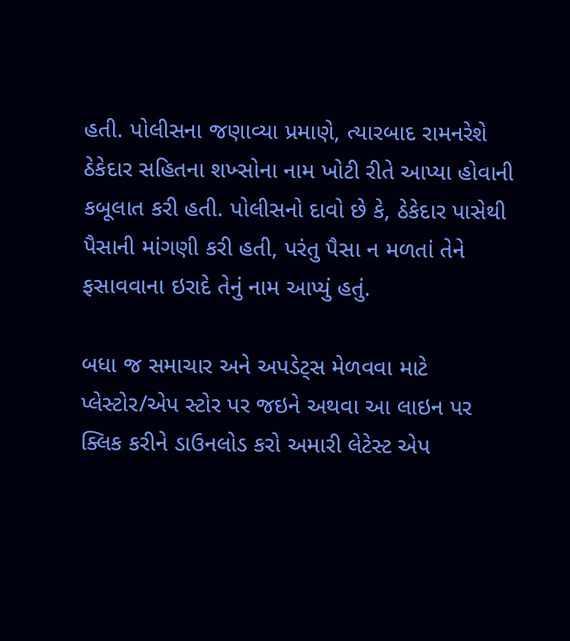હતી. પોલીસના જણાવ્યા પ્રમાણે, ત્યારબાદ રામનરેશે ઠેકેદાર સહિતના શખ્સોના નામ ખોટી રીતે આપ્યા હોવાની કબૂલાત કરી હતી. પોલીસનો દાવો છે કે, ઠેકેદાર પાસેથી પૈસાની માંગણી કરી હતી, પરંતુ પૈસા ન મળતાં તેને ફસાવવાના ઇરાદે તેનું નામ આપ્યું હતું.

બધા જ સમાચાર અને અપડેટ્સ મેળવવા માટે પ્લેસ્ટોર/એપ સ્ટોર પર જઇને અથવા આ લાઇન પર ક્લિક કરીને ડાઉનલોડ કરો અમારી લેટેસ્ટ એપ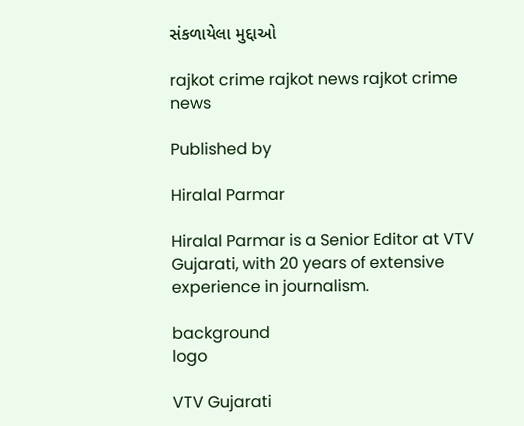સંકળાયેલા મુદ્દાઓ

rajkot crime rajkot news rajkot crime news

Published by

Hiralal Parmar

Hiralal Parmar is a Senior Editor at VTV Gujarati, with 20 years of extensive experience in journalism.

background
logo

VTV Gujarati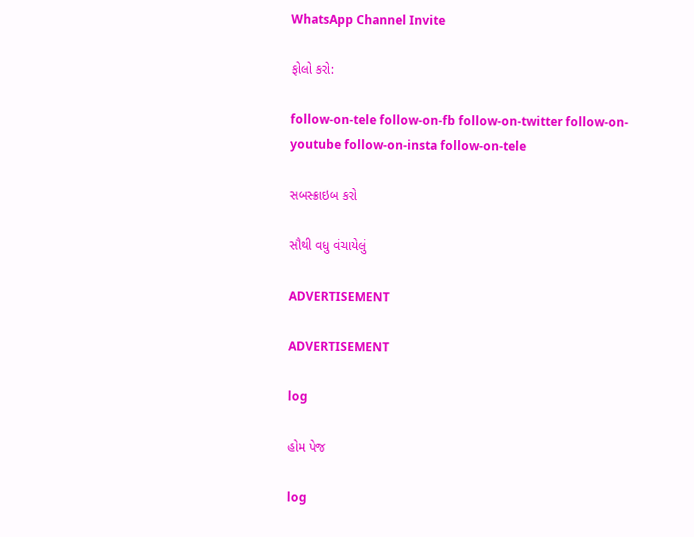WhatsApp Channel Invite

ફોલો કરો:

follow-on-tele follow-on-fb follow-on-twitter follow-on-youtube follow-on-insta follow-on-tele

સબસ્ક્રાઇબ કરો

સૌથી વધુ વંચાયેલું

ADVERTISEMENT

ADVERTISEMENT

log

હોમ પેજ

log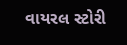વાયરલ સ્ટોરી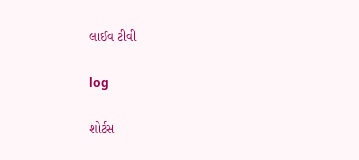લાઈવ ટીવી

log

શોર્ટસ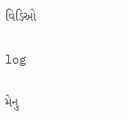વિડિઓ

log

મેનુ